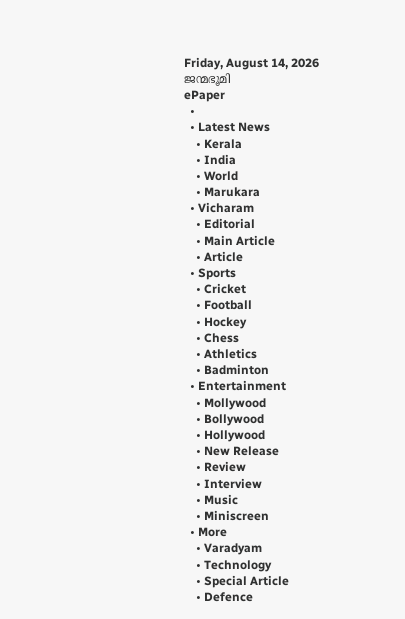Friday, August 14, 2026
ജന്മഭൂമി
ePaper
  •
  • Latest News
    • Kerala
    • India
    • World
    • Marukara
  • Vicharam
    • Editorial
    • Main Article
    • Article
  • Sports
    • Cricket
    • Football
    • Hockey
    • Chess
    • Athletics
    • Badminton
  • Entertainment
    • Mollywood
    • Bollywood
    • Hollywood
    • New Release
    • Review
    • Interview
    • Music
    • Miniscreen
  • More
    • Varadyam
    • Technology
    • Special Article
    • Defence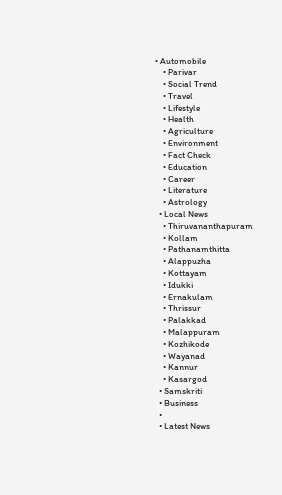• Automobile
    • Parivar
    • Social Trend
    • Travel
    • Lifestyle
    • Health
    • Agriculture
    • Environment
    • Fact Check
    • Education
    • Career
    • Literature
    • Astrology
  • Local News
    • Thiruvananthapuram
    • Kollam
    • Pathanamthitta
    • Alappuzha
    • Kottayam
    • Idukki
    • Ernakulam
    • Thrissur
    • Palakkad
    • Malappuram
    • Kozhikode
    • Wayanad
    • Kannur
    • Kasargod
  • Samskriti
  • Business
  •
  • Latest News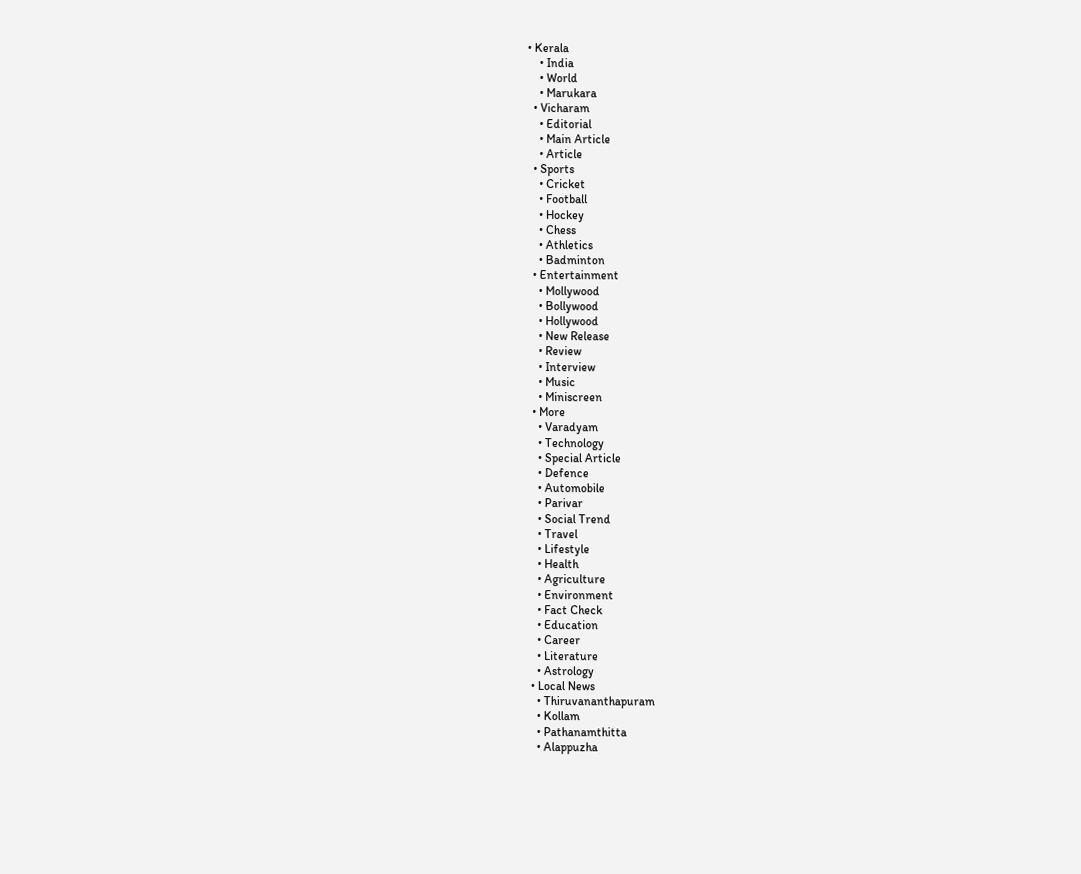• Kerala
    • India
    • World
    • Marukara
  • Vicharam
    • Editorial
    • Main Article
    • Article
  • Sports
    • Cricket
    • Football
    • Hockey
    • Chess
    • Athletics
    • Badminton
  • Entertainment
    • Mollywood
    • Bollywood
    • Hollywood
    • New Release
    • Review
    • Interview
    • Music
    • Miniscreen
  • More
    • Varadyam
    • Technology
    • Special Article
    • Defence
    • Automobile
    • Parivar
    • Social Trend
    • Travel
    • Lifestyle
    • Health
    • Agriculture
    • Environment
    • Fact Check
    • Education
    • Career
    • Literature
    • Astrology
  • Local News
    • Thiruvananthapuram
    • Kollam
    • Pathanamthitta
    • Alappuzha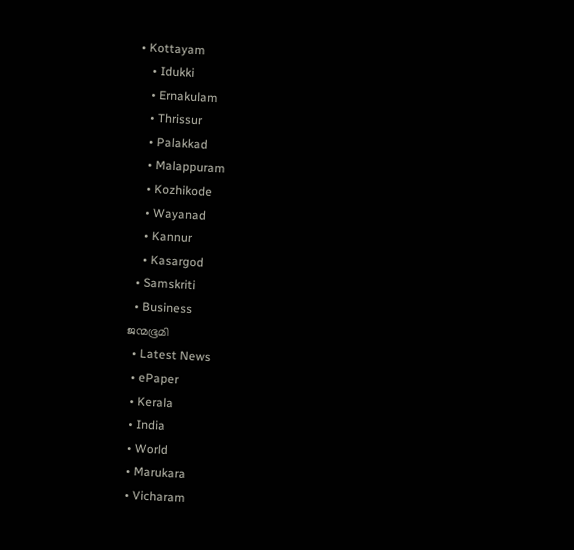• Kottayam
    • Idukki
    • Ernakulam
    • Thrissur
    • Palakkad
    • Malappuram
    • Kozhikode
    • Wayanad
    • Kannur
    • Kasargod
  • Samskriti
  • Business
ജന്മഭൂമി
  • Latest News
  • ePaper
  • Kerala
  • India
  • World
  • Marukara
  • Vicharam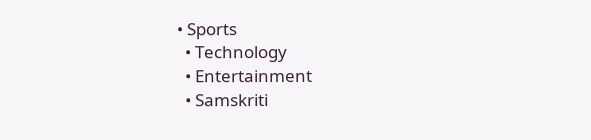• Sports
  • Technology
  • Entertainment
  • Samskriti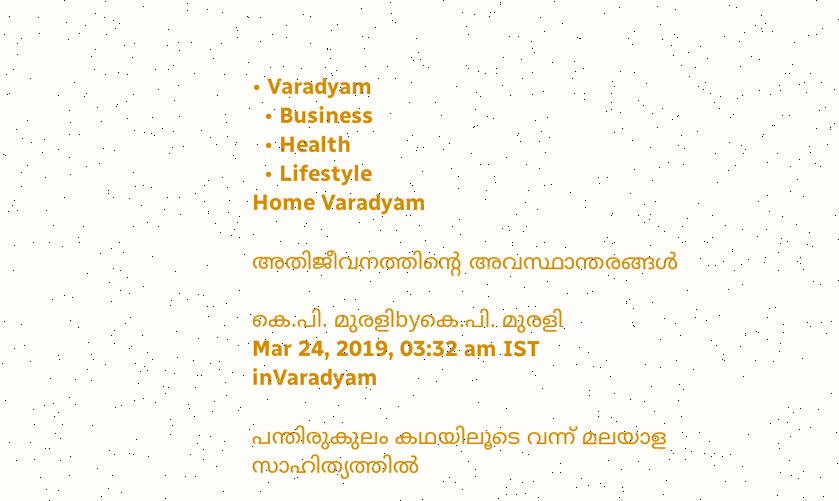• Varadyam
  • Business
  • Health
  • Lifestyle
Home Varadyam

അതിജീവനത്തിന്റെ അവസ്ഥാന്തരങ്ങള്‍

കെ.പി. മുരളിbyകെ.പി. മുരളി
Mar 24, 2019, 03:32 am IST
inVaradyam

പന്തിരുകുലം കഥയിലൂടെ വന്ന് മലയാള സാഹിത്യത്തില്‍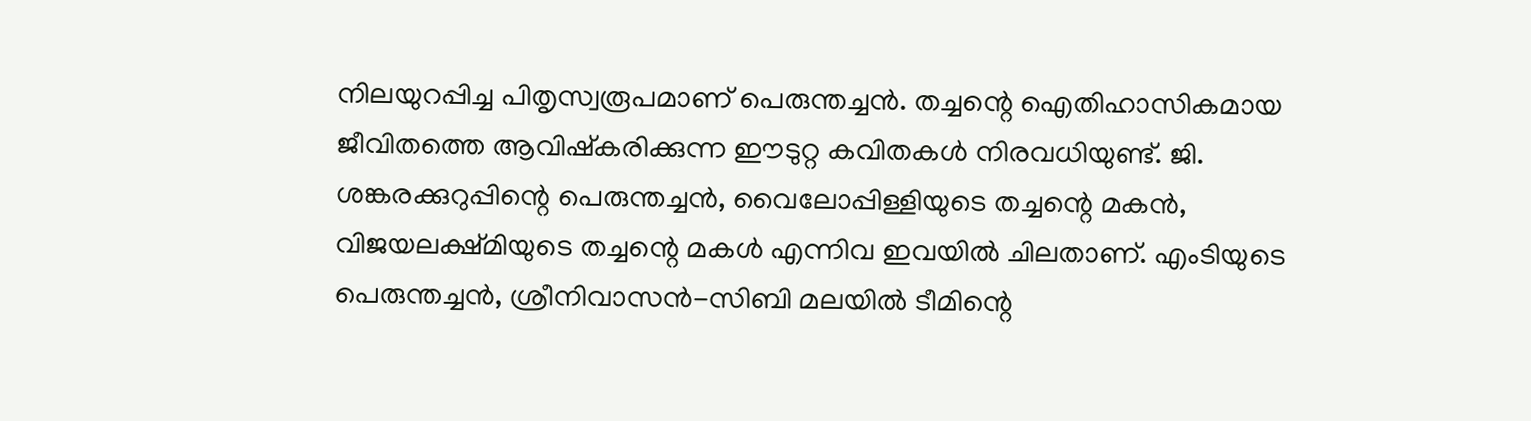നിലയുറപ്പിച്ച പിതൃസ്വരൂപമാണ് പെരുന്തച്ചന്‍. തച്ചന്റെ ഐതിഹാസികമായ ജീവിതത്തെ ആവിഷ്‌കരിക്കുന്ന ഈടുറ്റ കവിതകള്‍ നിരവധിയുണ്ട്. ജി. ശങ്കരക്കുറുപ്പിന്റെ പെരുന്തച്ചന്‍, വൈലോപ്പിള്ളിയുടെ തച്ചന്റെ മകന്‍, വിജയലക്ഷ്മിയുടെ തച്ചന്റെ മകള്‍ എന്നിവ ഇവയില്‍ ചിലതാണ്. എംടിയുടെ പെരുന്തച്ചന്‍, ശ്രീനിവാസന്‍-സിബി മലയില്‍ ടീമിന്റെ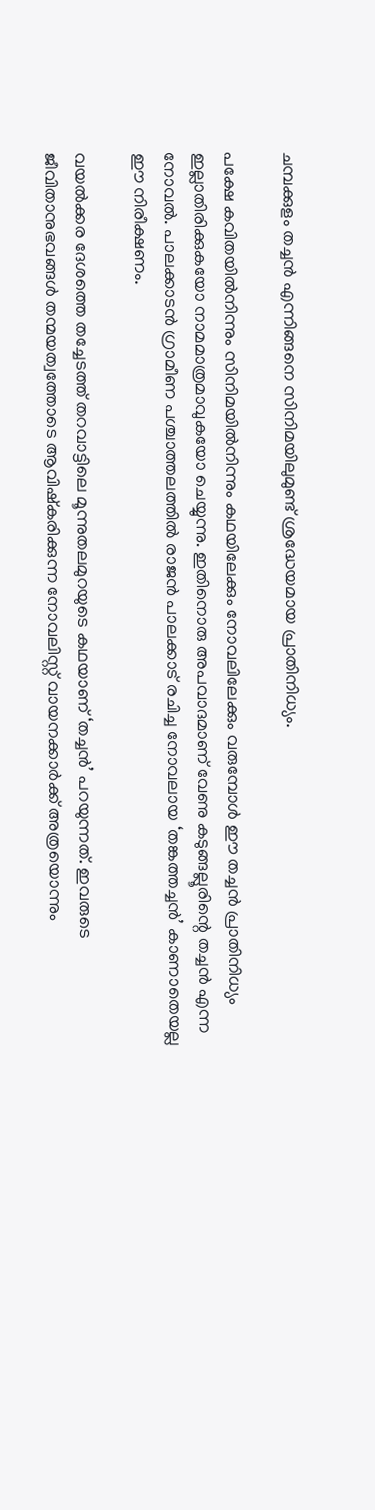ചമ്പക്കുളം തച്ചന്‍ എന്നിങ്ങനെ സിനിമയിലുമുണ്ട് ശ്രദ്ധേയമായ പ്രാതിനിധ്യം.

പക്ഷേ കവിതയില്‍നിന്നും സിനിമയില്‍നിന്നും കഥയിലേക്കും നോവലിലേക്കും വരുമ്പോള്‍ ഈ തച്ചന്‍ പ്രാതിനിധ്യം ഇല്ലാതിരിക്കുകയോ നാമമാത്രമാവുകയോ ചെയ്യുന്നു. ഇതിനൊരു അപവാദമാണ് വേണു കടുങ്ങല്ലൂരിന്റെ തച്ചന്‍ എന്ന നോവല്‍. പാലക്കാടന്‍ ഗ്രാമീണ പശ്ചാത്തലത്തില്‍ രാജന്‍ പാലക്കാട് രചിച്ച നോവലായ ‘തങ്കത്തച്ചന്‍’ കാണാതെയല്ല ഈ നിരീക്ഷണം.

വയല്‍ക്കര ദേശത്തെ തച്ചേടത്ത് തറവാട്ടിലെ മൂന്നുതലമുറയുടെ കഥയാണ് ‘തച്ചന്‍’ പറയുന്നത്. ഇവരുടെ ജീവിതാനുഭവങ്ങള്‍ തന്മയത്വത്തോടെ ആവിഷ്‌കരിക്കുന്ന നോവലിസ്റ്റ് വായനക്കാര്‍ക്ക് അത്രയൊന്നും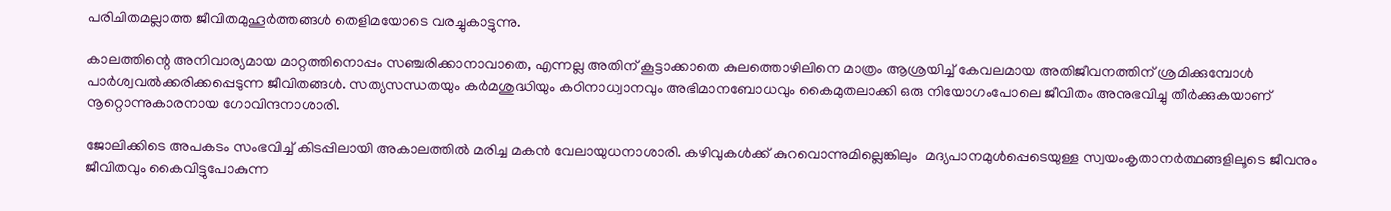പരിചിതമല്ലാത്ത ജീവിതമുഹൂര്‍ത്തങ്ങള്‍ തെളിമയോടെ വരച്ചുകാട്ടുന്നു.

കാലത്തിന്റെ അനിവാര്യമായ മാറ്റത്തിനൊപ്പം സഞ്ചരിക്കാനാവാതെ, എന്നല്ല അതിന് കൂട്ടാക്കാതെ കുലത്തൊഴിലിനെ മാത്രം ആശ്രയിച്ച് കേവലമായ അതിജീവനത്തിന് ശ്രമിക്കുമ്പോള്‍ പാര്‍ശ്വവല്‍ക്കരിക്കപ്പെടുന്ന ജീവിതങ്ങള്‍. സത്യസന്ധതയും കര്‍മശുദ്ധിയും കഠിനാധ്വാനവും അഭിമാനബോധവും കൈമുതലാക്കി ഒരു നിയോഗംപോലെ ജീവിതം അനുഭവിച്ചു തീര്‍ക്കുകയാണ് നൂറ്റൊന്നുകാരനായ ഗോവിന്ദനാശാരി.

ജോലിക്കിടെ അപകടം സംഭവിച്ച് കിടപ്പിലായി അകാലത്തില്‍ മരിച്ച മകന്‍ വേലായുധനാശാരി. കഴിവുകള്‍ക്ക് കുറവൊന്നുമില്ലെങ്കിലും  മദ്യപാനമുള്‍പ്പെടെയുള്ള സ്വയംകൃതാനര്‍ത്ഥങ്ങളിലൂടെ ജീവനും ജീവിതവും കൈവിട്ടുപോകുന്ന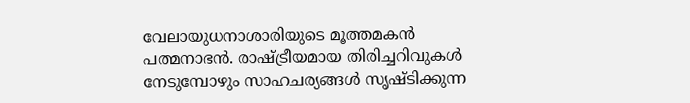വേലായുധനാശാരിയുടെ മൂത്തമകന്‍ പത്മനാഭന്‍. രാഷ്‌ട്രീയമായ തിരിച്ചറിവുകള്‍ നേടുമ്പോഴും സാഹചര്യങ്ങള്‍ സൃഷ്ടിക്കുന്ന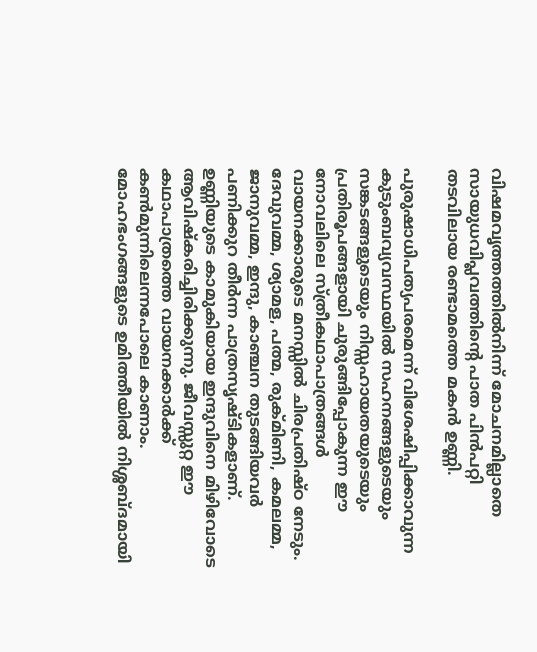വിഷമവൃത്തത്തില്‍നിന്ന് മോചനമില്ലാതെ സായുധവിപ്ലവത്തിന്റെ പാത പിന്‍പറ്റി തടവിലായ രണ്ടാമത്തെ മകന്‍ ഉണ്ണി.

പുരുഷാധിപത്യപരമെന്ന് വിശേഷിപ്പിക്കാവുന്ന കുടുംബവ്യവസ്ഥയില്‍ സഹനങ്ങളുടെയും സങ്കടങ്ങളുടെയും നിസ്സഹായതയുടെയും പ്രതിരൂപങ്ങളായി ചുരുങ്ങിപ്പോകുന്ന ഈ നോവലിലെ സ്ത്രീകഥാപാത്രങ്ങള്‍ വായനക്കാരുടെ മനസ്സില്‍ ചിരപ്രതിഷ്ഠ നേടും. ദേവുവമ്മ, ശ്യാമള, പത്മ, രുക്മിണി, കമലമ്മ, ജാനുവമ്മ, ഇന്ദു, കാഞ്ചന തുടങ്ങിയവര്‍ പണിക്കുറ തീര്‍ന്ന പാത്രസൃഷ്ടികളാണ്. ഉണ്ണിയുടെ കാമുകിയായ ഇന്ദുവിനെ മിഴിവോടെ ആവിഷ്‌കരിച്ചിരിക്കുന്നു. ജീവസ്സുറ്റ ഈ കഥാപാത്രത്തെ വായനക്കാര്‍ക്ക് കണ്‍മുന്നിലെന്നപോലെ കാണാം. മോഹഭംഗങ്ങളുടെ ഉമിത്തീയില്‍ നിശ്ശബ്ദമായി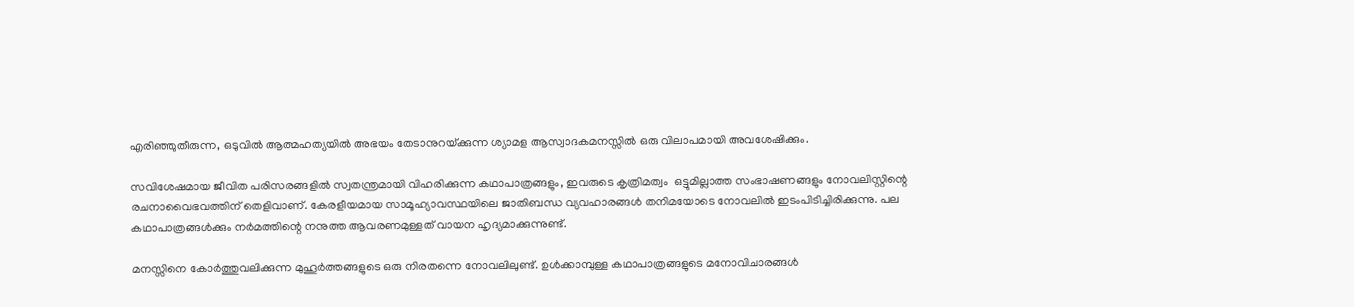എരിഞ്ഞുതീരുന്ന, ഒടുവില്‍ ആത്മഹത്യയില്‍ അഭയം തേടാനുറയ്‌ക്കുന്ന ശ്യാമള ആസ്വാദകമനസ്സില്‍ ഒരു വിലാപമായി അവശേഷിക്കും.

സവിശേഷമായ ജീവിത പരിസരങ്ങളില്‍ സ്വതന്ത്രമായി വിഹരിക്കുന്ന കഥാപാത്രങ്ങളും, ഇവരുടെ കൃത്രിമത്വം  ഒട്ടുമില്ലാത്ത സംഭാഷണങ്ങളും നോവലിസ്റ്റിന്റെ രചനാവൈഭവത്തിന് തെളിവാണ്. കേരളീയമായ സാമൂഹ്യാവസ്ഥയിലെ ജാതിബന്ധ വ്യവഹാരങ്ങള്‍ തനിമയോടെ നോവലില്‍ ഇടംപിടിച്ചിരിക്കുന്നു. പല കഥാപാത്രങ്ങള്‍ക്കും നര്‍മത്തിന്റെ നനുത്ത ആവരണമുള്ളത് വായന ഹൃദ്യമാക്കുന്നുണ്ട്.

മനസ്സിനെ കോര്‍ത്തുവലിക്കുന്ന മുഹൂര്‍ത്തങ്ങളുടെ ഒരു നിരതന്നെ നോവലിലുണ്ട്. ഉള്‍ക്കാമ്പുള്ള കഥാപാത്രങ്ങളുടെ മനോവിചാരങ്ങള്‍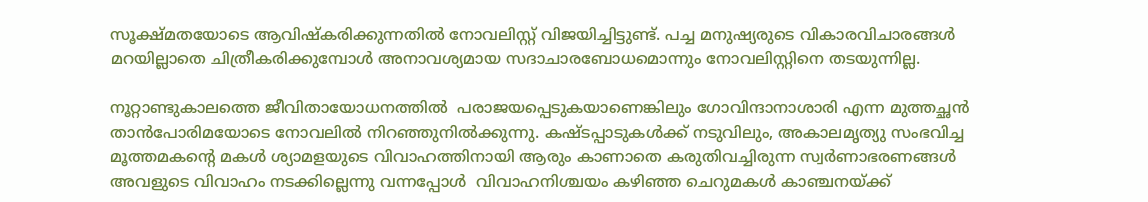സൂക്ഷ്മതയോടെ ആവിഷ്‌കരിക്കുന്നതില്‍ നോവലിസ്റ്റ് വിജയിച്ചിട്ടുണ്ട്. പച്ച മനുഷ്യരുടെ വികാരവിചാരങ്ങള്‍ മറയില്ലാതെ ചിത്രീകരിക്കുമ്പോള്‍ അനാവശ്യമായ സദാചാരബോധമൊന്നും നോവലിസ്റ്റിനെ തടയുന്നില്ല.

നൂറ്റാണ്ടുകാലത്തെ ജീവിതായോധനത്തില്‍  പരാജയപ്പെടുകയാണെങ്കിലും ഗോവിന്ദാനാശാരി എന്ന മുത്തച്ഛന്‍ താന്‍പോരിമയോടെ നോവലില്‍ നിറഞ്ഞുനില്‍ക്കുന്നു. കഷ്ടപ്പാടുകള്‍ക്ക് നടുവിലും, അകാലമൃത്യു സംഭവിച്ച മൂത്തമകന്റെ മകള്‍ ശ്യാമളയുടെ വിവാഹത്തിനായി ആരും കാണാതെ കരുതിവച്ചിരുന്ന സ്വര്‍ണാഭരണങ്ങള്‍ അവളുടെ വിവാഹം നടക്കില്ലെന്നു വന്നപ്പോള്‍  വിവാഹനിശ്ചയം കഴിഞ്ഞ ചെറുമകള്‍ കാഞ്ചനയ്‌ക്ക്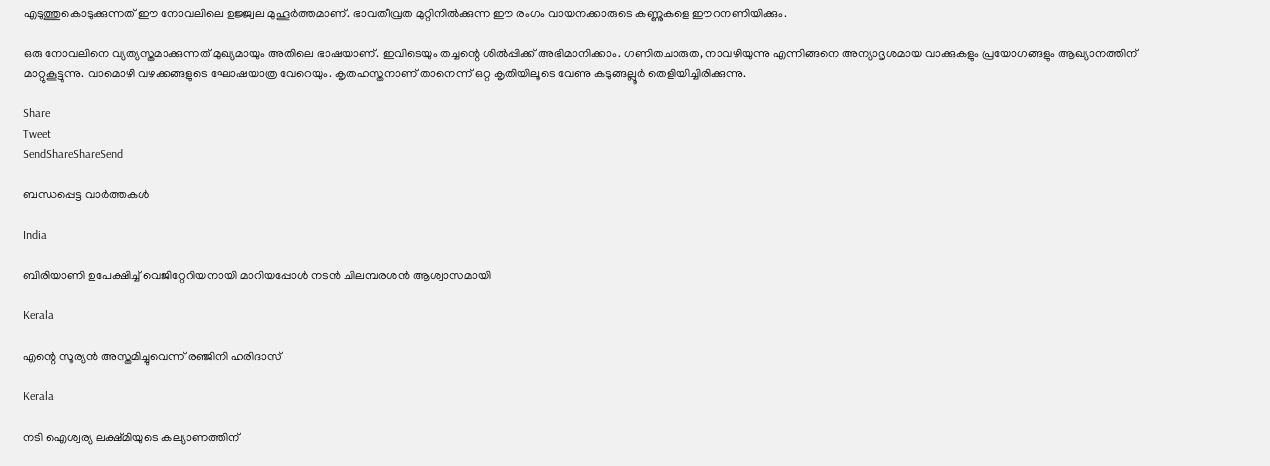എടുത്തുകൊടുക്കുന്നത് ഈ നോവലിലെ ഉജ്ജ്വല മുഹൂര്‍ത്തമാണ്. ഭാവതീവ്രത മുറ്റിനില്‍ക്കുന്ന ഈ രംഗം വായനക്കാരുടെ കണ്ണുകളെ ഈറനണിയിക്കും.

ഒരു നോവലിനെ വ്യത്യസ്തമാക്കുന്നത് മുഖ്യമായും അതിലെ ഭാഷയാണ്. ഇവിടെയും തച്ചന്റെ ശില്‍പ്പിക്ക് അഭിമാനിക്കാം. ഗണിതചാരുത, നാവഴിയുന്നു എന്നിങ്ങനെ അന്യാദൃശമായ വാക്കുകളും പ്രയോഗങ്ങളും ആഖ്യാനത്തിന് മാറ്റുകൂട്ടുന്നു. വാമൊഴി വഴക്കങ്ങളുടെ ഘോഷയാത്ര വേറെയും. കൃതഹസ്തനാണ് താനെന്ന് ഒറ്റ കൃതിയിലൂടെ വേണു കടുങ്ങല്ലൂര്‍ തെളിയിച്ചിരിക്കുന്നു.

Share
Tweet
SendShareShareSend

ബന്ധപ്പെട്ട വാര്‍ത്തകള്‍

India

ബിരിയാണി ഉപേക്ഷിച്ച്‌ വെജിറ്റേറിയനായി മാറിയപ്പോള്‍ നടന്‍ ചിലമ്പരശൻ ആശ്വാസമായി

Kerala

എന്റെ സൂര്യന്‍ അസ്തമിച്ചുവെന്ന് രഞ്ജിനി ഹരിദാസ്

Kerala

നടി ഐശ്വര്യ ലക്ഷ്മിയുടെ കല്യാണത്തിന്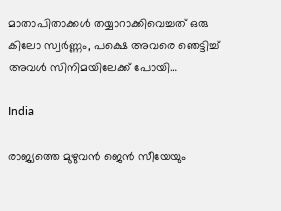മാതാപിതാക്കള്‍ തയ്യാറാക്കിവെച്ചത് ഒരു കിലോ സ്വര്‍ണ്ണം, പക്ഷെ അവരെ ഞെട്ടിച്ച് അവള്‍ സിനിമയിലേക്ക് പോയി…

India

രാജ്യത്തെ മുഴുവൻ ജെന്‍ സീയേയും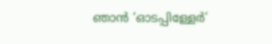ഞാൻ ‘ഓടപ്പിള്ളേര്‍’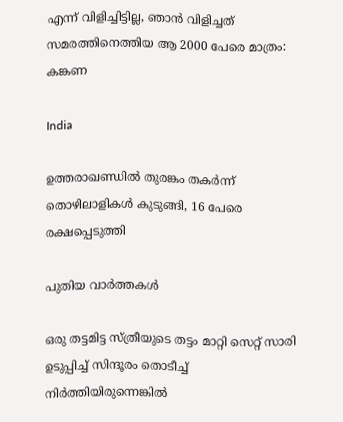എന്ന് വിളിച്ചിട്ടില്ല, ഞാന്‍ വിളിച്ചത് സമരത്തിനെത്തിയ ആ 2000 പേരെ മാത്രം: കങ്കണ

India

ഉത്തരാഖണ്ഡില്‍ തുരങ്കം തകര്‍ന്ന് തൊഴിലാളികള്‍ കുടുങ്ങി, 16 പേരെ രക്ഷപ്പെടുത്തി

പുതിയ വാര്‍ത്തകള്‍

ഒരു തട്ടമിട്ട സ്ത്രീയുടെ തട്ടം മാറ്റി സെറ്റ് സാരി ഉടുപ്പിച്ച് സിന്ദൂരം തൊടീച്ച് നിർത്തിയിരുന്നെങ്കിൽ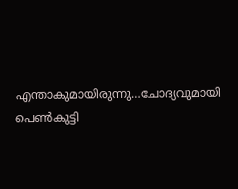എന്താകുമായിരുന്നു…ചോദ്യവുമായി പെണ്‍കുട്ടി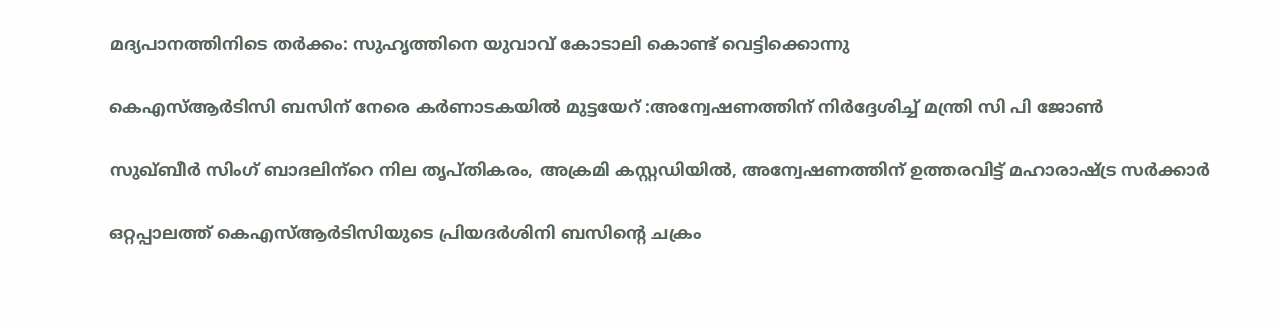മദ്യപാനത്തിനിടെ തര്‍ക്കം: സുഹൃത്തിനെ യുവാവ് കോടാലി കൊണ്ട് വെട്ടിക്കൊന്നു

കെഎസ്ആര്‍ടിസി ബസിന് നേരെ കര്‍ണാടകയില്‍ മുട്ടയേറ് :അന്വേഷണത്തിന് നിര്‍ദ്ദേശിച്ച് മന്ത്രി സി പി ജോണ്‍

സുഖ്ബീര്‍ സിംഗ് ബാദലിന്‌റെ നില തൃപ്തികരം, അക്രമി കസ്റ്റഡിയില്‍, അന്വേഷണത്തിന് ഉത്തരവിട്ട് മഹാരാഷ്‌ട്ര സര്‍ക്കാര്‍

ഒറ്റപ്പാലത്ത് കെഎസ്ആര്‍ടിസിയുടെ പ്രിയദര്‍ശിനി ബസിന്റെ ചക്രം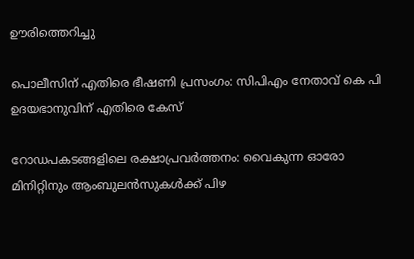ഊരിത്തെറിച്ചു

പൊലീസിന് എതിരെ ഭീഷണി പ്രസംഗം: സിപിഎം നേതാവ് കെ പി ഉദയഭാനുവിന് എതിരെ കേസ്

റോഡപകടങ്ങളിലെ രക്ഷാപ്രവര്‍ത്തനം: വൈകുന്ന ഓരോ മിനിറ്റിനും ആംബുലന്‍സുകള്‍ക്ക് പിഴ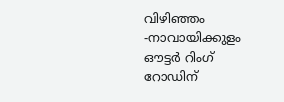വിഴിഞ്ഞം -നാവായിക്കുളം ഔട്ടര്‍ റിംഗ് റോഡിന്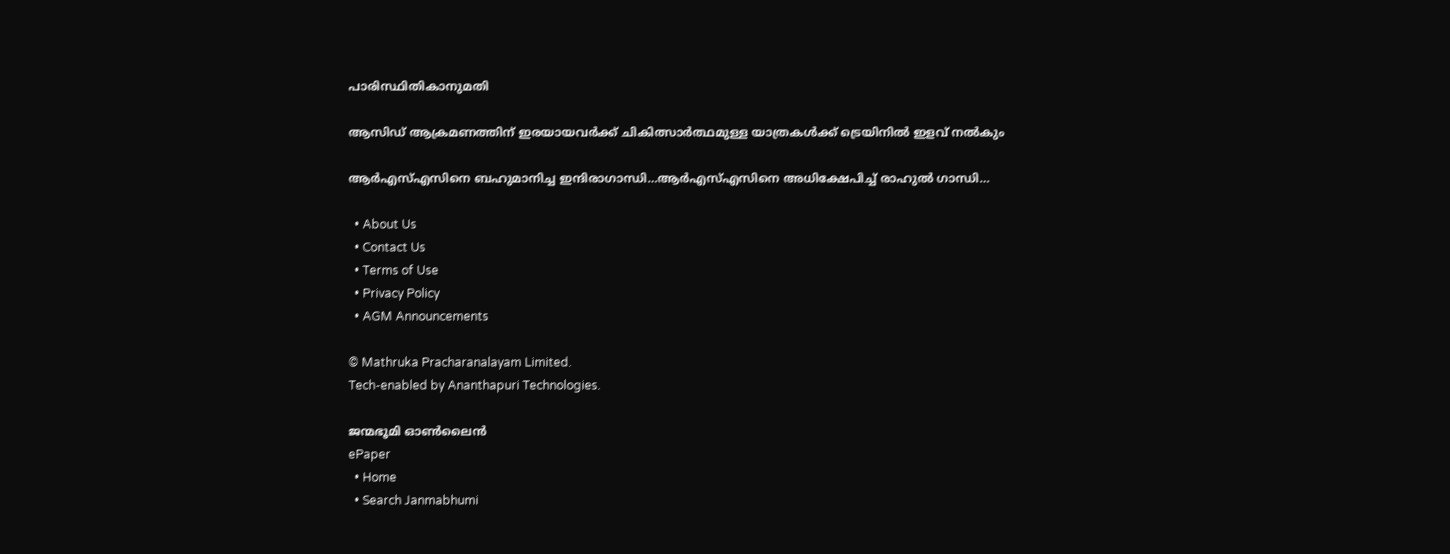പാരിസ്ഥിതികാനുമതി

ആസിഡ് ആക്രമണത്തിന് ഇരയായവര്‍ക്ക് ചികിത്സാര്‍ത്ഥമുള്ള യാത്രകള്‍ക്ക് ട്രെയിനില്‍ ഇളവ് നല്‍കും

ആര്‍എസ്എസിനെ ബഹുമാനിച്ച ഇന്ദിരാഗാന്ധി…ആര്‍എസ്എസിനെ അധിക്ഷേപിച്ച് രാഹുല്‍ ഗാന്ധി…

  • About Us
  • Contact Us
  • Terms of Use
  • Privacy Policy
  • AGM Announcements

© Mathruka Pracharanalayam Limited.
Tech-enabled by Ananthapuri Technologies.

ജന്മഭൂമി ഓണ്‍ലൈന്‍
ePaper
  • Home
  • Search Janmabhumi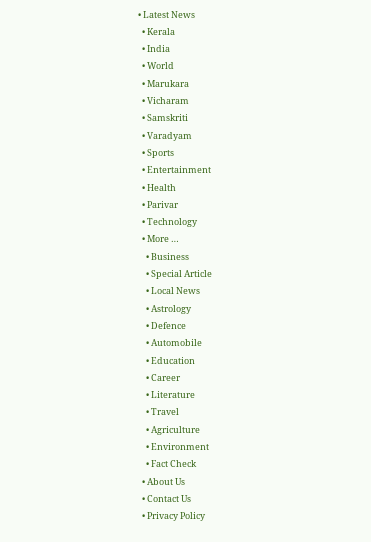• Latest News
  • Kerala
  • India
  • World
  • Marukara
  • Vicharam
  • Samskriti
  • Varadyam
  • Sports
  • Entertainment
  • Health
  • Parivar
  • Technology
  • More …
    • Business
    • Special Article
    • Local News
    • Astrology
    • Defence
    • Automobile
    • Education
    • Career
    • Literature
    • Travel
    • Agriculture
    • Environment
    • Fact Check
  • About Us
  • Contact Us
  • Privacy Policy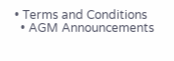• Terms and Conditions
  • AGM Announcements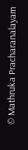© Mathruka Pracharanalayam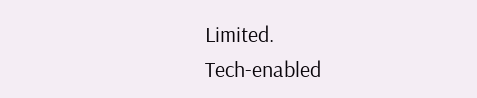Limited.
Tech-enabled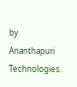by Ananthapuri Technologies.